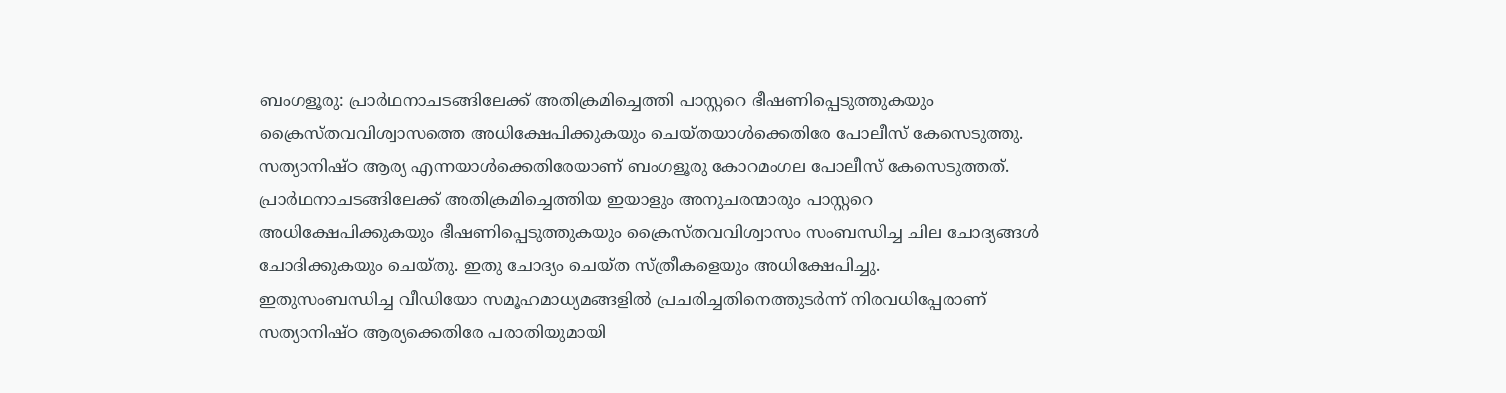ബംഗളൂരു: പ്രാർഥനാചടങ്ങിലേക്ക് അതിക്രമിച്ചെത്തി പാസ്റ്ററെ ഭീഷണിപ്പെടുത്തുകയും ക്രൈസ്തവവിശ്വാസത്തെ അധിക്ഷേപിക്കുകയും ചെയ്തയാൾക്കെതിരേ പോലീസ് കേസെടുത്തു. സത്യാനിഷ്ഠ ആര്യ എന്നയാൾക്കെതിരേയാണ് ബംഗളൂരു കോറമംഗല പോലീസ് കേസെടുത്തത്.
പ്രാർഥനാചടങ്ങിലേക്ക് അതിക്രമിച്ചെത്തിയ ഇയാളും അനുചരന്മാരും പാസ്റ്ററെ അധിക്ഷേപിക്കുകയും ഭീഷണിപ്പെടുത്തുകയും ക്രൈസ്തവവിശ്വാസം സംബന്ധിച്ച ചില ചോദ്യങ്ങൾ ചോദിക്കുകയും ചെയ്തു. ഇതു ചോദ്യം ചെയ്ത സ്ത്രീകളെയും അധിക്ഷേപിച്ചു.
ഇതുസംബന്ധിച്ച വീഡിയോ സമൂഹമാധ്യമങ്ങളിൽ പ്രചരിച്ചതിനെത്തുടർന്ന് നിരവധിപ്പേരാണ് സത്യാനിഷ്ഠ ആര്യക്കെതിരേ പരാതിയുമായി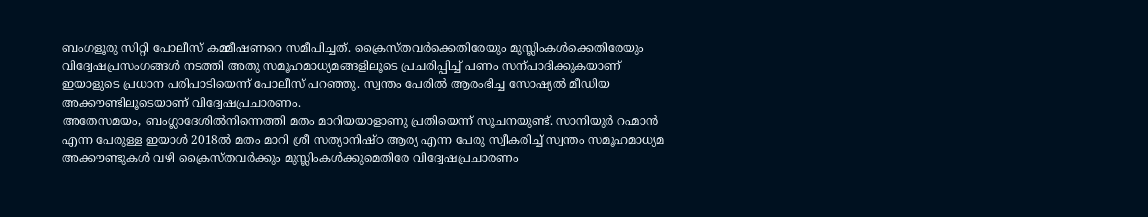ബംഗളൂരു സിറ്റി പോലീസ് കമ്മീഷണറെ സമീപിച്ചത്. ക്രൈസ്തവർക്കെതിരേയും മുസ്ലിംകൾക്കെതിരേയും വിദ്വേഷപ്രസംഗങ്ങൾ നടത്തി അതു സമൂഹമാധ്യമങ്ങളിലൂടെ പ്രചരിപ്പിച്ച് പണം സന്പാദിക്കുകയാണ് ഇയാളുടെ പ്രധാന പരിപാടിയെന്ന് പോലീസ് പറഞ്ഞു. സ്വന്തം പേരിൽ ആരംഭിച്ച സോഷ്യൽ മീഡിയ അക്കൗണ്ടിലൂടെയാണ് വിദ്വേഷപ്രചാരണം.
അതേസമയം, ബംഗ്ലാദേശിൽനിന്നെത്തി മതം മാറിയയാളാണു പ്രതിയെന്ന് സൂചനയുണ്ട്. സാനിയുർ റഹ്മാൻ എന്ന പേരുള്ള ഇയാൾ 2018ൽ മതം മാറി ശ്രീ സത്യാനിഷ്ഠ ആര്യ എന്ന പേരു സ്വീകരിച്ച് സ്വന്തം സമൂഹമാധ്യമ അക്കൗണ്ടുകൾ വഴി ക്രൈസ്തവർക്കും മുസ്ലിംകൾക്കുമെതിരേ വിദ്വേഷപ്രചാരണം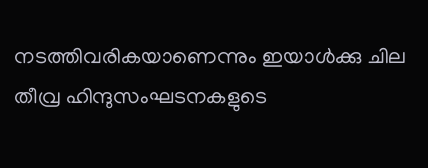നടത്തിവരികയാണെന്നും ഇയാൾക്കു ചില തീവ്ര ഹിന്ദുസംഘടനകളുടെ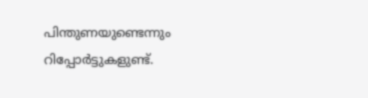പിന്തുണയുണ്ടെന്നും റിപ്പോർട്ടുകളുണ്ട്.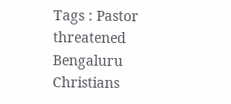Tags : Pastor threatened Bengaluru Christians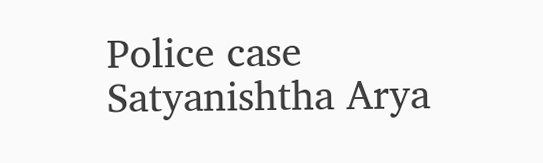Police case Satyanishtha Arya